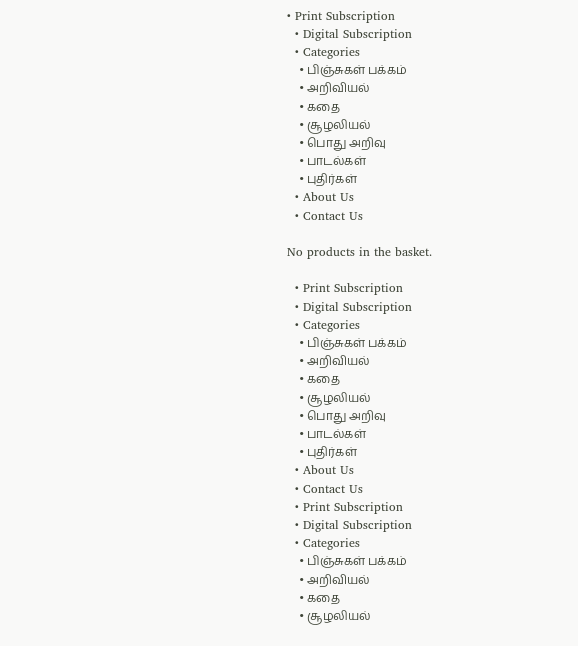• Print Subscription
  • Digital Subscription
  • Categories
    • பிஞ்சுகள் பக்கம்
    • அறிவியல்
    • கதை
    • சூழலியல்
    • பொது அறிவு
    • பாடல்கள்
    • புதிர்கள்
  • About Us
  • Contact Us

No products in the basket.

  • Print Subscription
  • Digital Subscription
  • Categories
    • பிஞ்சுகள் பக்கம்
    • அறிவியல்
    • கதை
    • சூழலியல்
    • பொது அறிவு
    • பாடல்கள்
    • புதிர்கள்
  • About Us
  • Contact Us
  • Print Subscription
  • Digital Subscription
  • Categories
    • பிஞ்சுகள் பக்கம்
    • அறிவியல்
    • கதை
    • சூழலியல்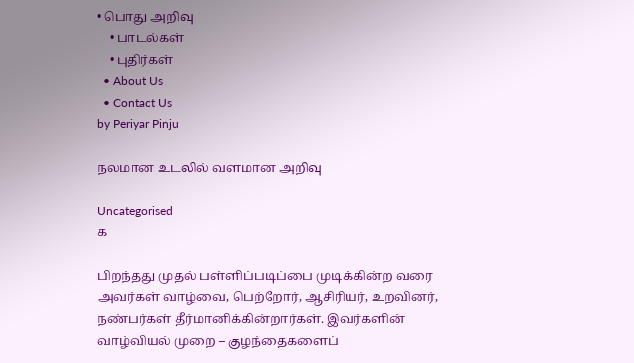• பொது அறிவு
    • பாடல்கள்
    • புதிர்கள்
  • About Us
  • Contact Us
by Periyar Pinju

நலமான உடலில் வளமான அறிவு

Uncategorised
க

பிறந்தது முதல் பள்ளிப்படிப்பை முடிக்கின்ற வரை அவர்கள் வாழ்வை, பெற்றோர், ஆசிரியர், உறவினர், நண்பர்கள் தீர்மானிக்கின்றார்கள். இவர்களின் வாழ்வியல் முறை – குழந்தைகளைப்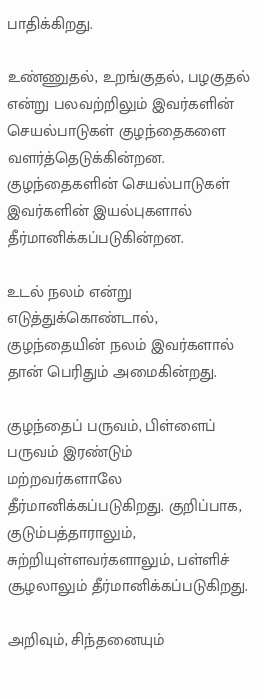பாதிக்கிறது.

உண்ணுதல், உறங்குதல், பழகுதல் என்று பலவற்றிலும் இவர்களின் செயல்பாடுகள் குழந்தைகளை வளர்த்தெடுக்கின்றன. குழந்தைகளின் செயல்பாடுகள் இவர்களின் இயல்புகளால் தீர்மானிக்கப்படுகின்றன.

உடல் நலம் என்று எடுத்துக்கொண்டால், குழந்தையின் நலம் இவர்களால் தான் பெரிதும் அமைகின்றது.

குழந்தைப் பருவம், பிள்ளைப் பருவம் இரண்டும் மற்றவர்களாலே தீர்மானிக்கப்படுகிறது. குறிப்பாக, குடும்பத்தாராலும், சுற்றியுள்ளவர்களாலும், பள்ளிச் சூழலாலும் தீர்மானிக்கப்படுகிறது.

அறிவும், சிந்தனையும்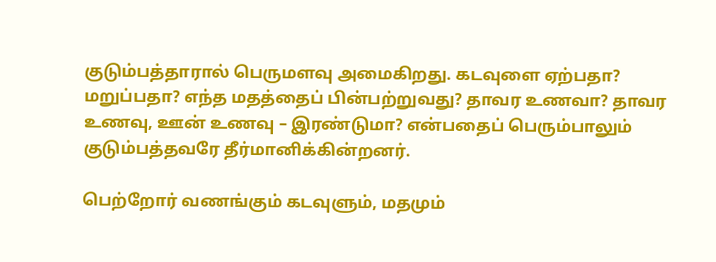குடும்பத்தாரால் பெருமளவு அமைகிறது. கடவுளை ஏற்பதா? மறுப்பதா? எந்த மதத்தைப் பின்பற்றுவது? தாவர உணவா? தாவர உணவு, ஊன் உணவு – இரண்டுமா? என்பதைப் பெரும்பாலும் குடும்பத்தவரே தீர்மானிக்கின்றனர்.

பெற்றோர் வணங்கும் கடவுளும், மதமும்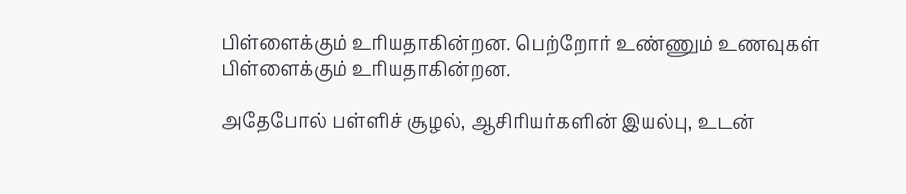பிள்ளைக்கும் உரியதாகின்றன. பெற்றோர் உண்ணும் உணவுகள் பிள்ளைக்கும் உரியதாகின்றன.

அதேபோல் பள்ளிச் சூழல், ஆசிரியர்களின் இயல்பு, உடன்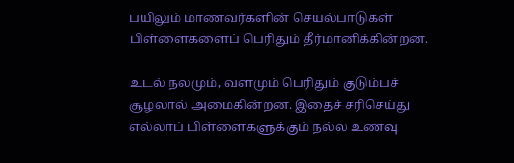பயிலும் மாணவர்களின் செயல்பாடுகள் பிள்ளைகளைப் பெரிதும் தீர்மானிக்கின்றன.

உடல் நலமும், வளமும் பெரிதும் குடும்பச் சூழலால் அமைகின்றன. இதைச் சரிசெய்து எல்லாப் பிள்ளைகளுக்கும் நல்ல உணவு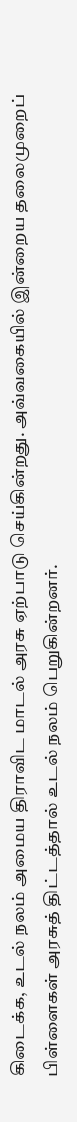கிடைக்க, உடல் நலம் அமைய திராவிட மாடல் அரசு ஏற்பாடு செய்கின்றது. அவ்வகையில் இன்றைய தலைமுறைப் பிள்ளைகள் அரசுத் திட்டத்தால் உடல் நலம் பெறுகின்றனர்.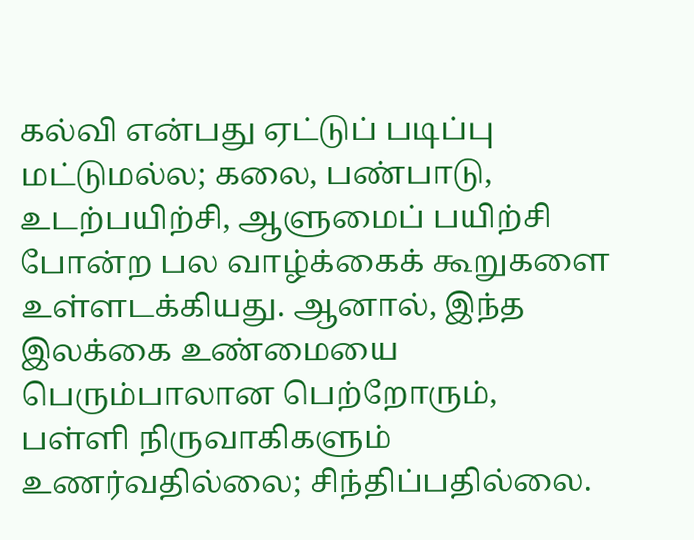கல்வி என்பது ஏட்டுப் படிப்பு மட்டுமல்ல; கலை, பண்பாடு, உடற்பயிற்சி, ஆளுமைப் பயிற்சி போன்ற பல வாழ்க்கைக் கூறுகளை உள்ளடக்கியது. ஆனால், இந்த இலக்கை உண்மையை பெரும்பாலான பெற்றோரும், பள்ளி நிருவாகிகளும் உணர்வதில்லை; சிந்திப்பதில்லை.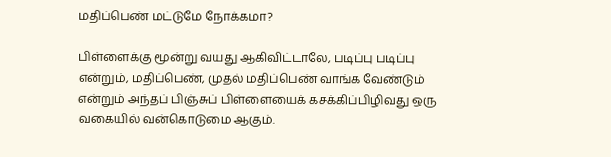மதிப்பெண் மட்டுமே நோக்கமா?

பிள்ளைக்கு மூன்று வயது ஆகிவிட்டாலே, படிப்பு படிப்பு என்றும், மதிப்பெண், முதல் மதிப்பெண் வாங்க வேண்டும் என்றும் அந்தப் பிஞ்சுப் பிள்ளையைக் கசக்கிப்பிழிவது ஒரு வகையில் வன்கொடுமை ஆகும்.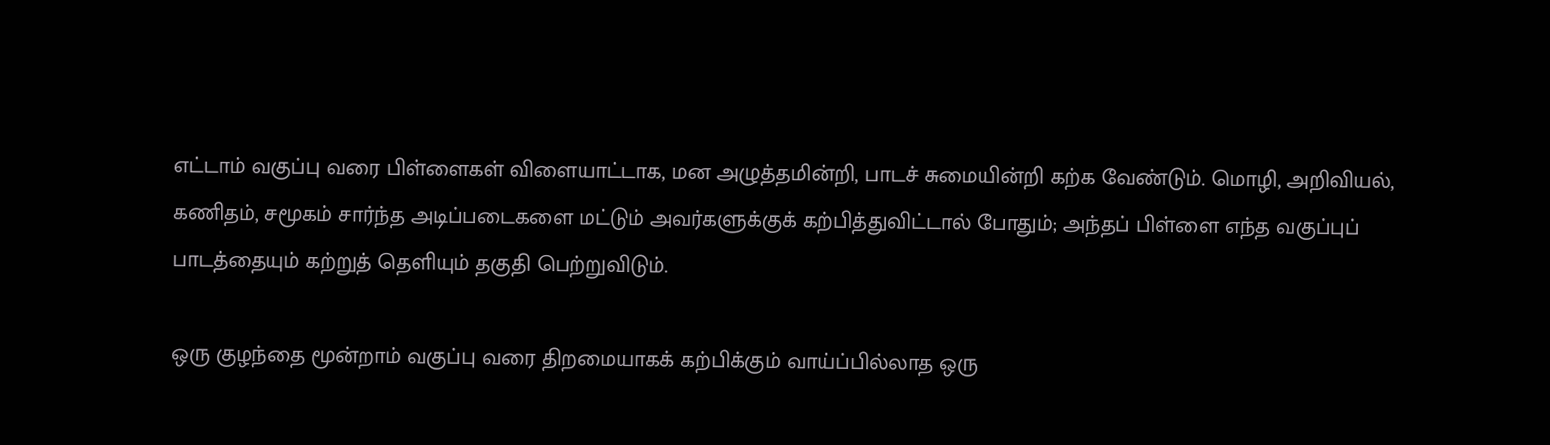எட்டாம் வகுப்பு வரை பிள்ளைகள் விளையாட்டாக, மன அழுத்தமின்றி, பாடச் சுமையின்றி கற்க வேண்டும். மொழி, அறிவியல், கணிதம், சமூகம் சார்ந்த அடிப்படைகளை மட்டும் அவர்களுக்குக் கற்பித்துவிட்டால் போதும்; அந்தப் பிள்ளை எந்த வகுப்புப் பாடத்தையும் கற்றுத் தெளியும் தகுதி பெற்றுவிடும்.

ஒரு குழந்தை மூன்றாம் வகுப்பு வரை திறமையாகக் கற்பிக்கும் வாய்ப்பில்லாத ஒரு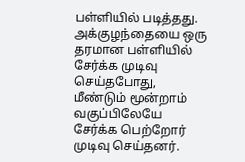பள்ளியில் படித்தது. அக்குழந்தையை ஒரு தரமான பள்ளியில் சேர்க்க முடிவு செய்தபோது, மீண்டும் மூன்றாம் வகுப்பிலேயே சேர்க்க பெற்றோர் முடிவு செய்தனர்.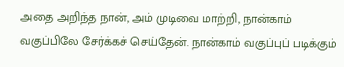அதை அறிந்த நான், அம் முடிவை மாற்றி, நான்காம் வகுப்பிலே சேர்க்கச் செய்தேன். நான்காம் வகுப்புப் படிக்கும்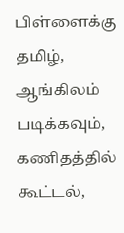பிள்ளைக்கு தமிழ், ஆங்கிலம் படிக்கவும், கணிதத்தில் கூட்டல்,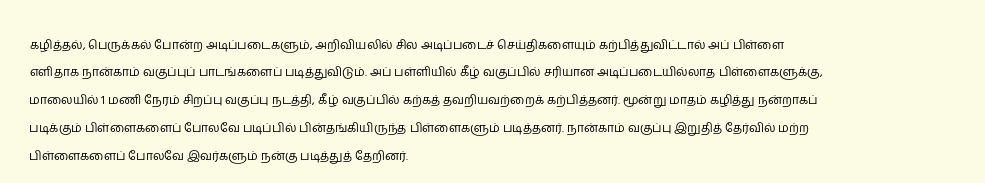கழித்தல், பெருக்கல் போன்ற அடிப்படைகளும், அறிவியலில் சில அடிப்படைச் செய்திகளையும் கற்பித்துவிட்டால் அப் பிள்ளை எளிதாக நான்காம் வகுப்புப் பாடங்களைப் படித்துவிடும். அப் பள்ளியில் கீழ் வகுப்பில் சரியான அடிப்படையில்லாத பிள்ளைகளுக்கு, மாலையில் 1 மணி நேரம் சிறப்பு வகுப்பு நடத்தி, கீழ் வகுப்பில் கற்கத் தவறியவற்றைக் கற்பித்தனர். மூன்று மாதம் கழித்து நன்றாகப் படிக்கும் பிள்ளைகளைப் போலவே படிப்பில் பின்தங்கியிருந்த பிள்ளைகளும் படித்தனர். நான்காம் வகுப்பு இறுதித் தேர்வில் மற்ற பிள்ளைகளைப் போலவே இவர்களும் நன்கு படித்துத் தேறினர்.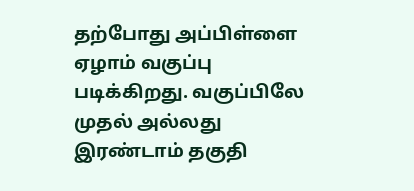தற்போது அப்பிள்ளை ஏழாம் வகுப்பு படிக்கிறது. வகுப்பிலே முதல் அல்லது இரண்டாம் தகுதி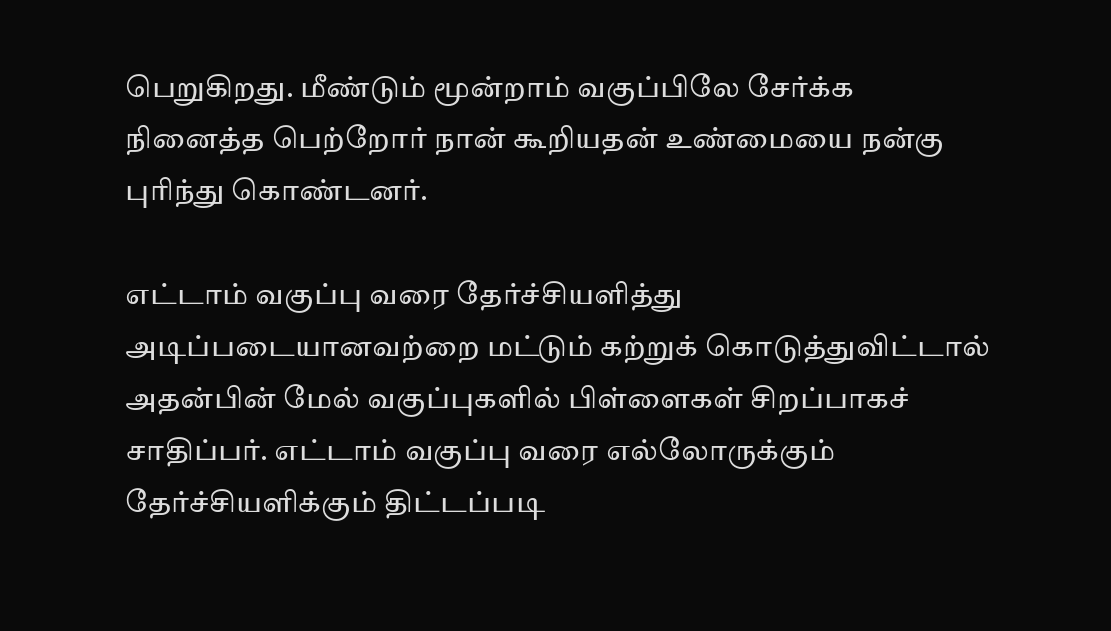பெறுகிறது. மீண்டும் மூன்றாம் வகுப்பிலே சேர்க்க நினைத்த பெற்றோர் நான் கூறியதன் உண்மையை நன்கு புரிந்து கொண்டனர்.

எட்டாம் வகுப்பு வரை தேர்ச்சியளித்து அடிப்படையானவற்றை மட்டும் கற்றுக் கொடுத்துவிட்டால் அதன்பின் மேல் வகுப்புகளில் பிள்ளைகள் சிறப்பாகச் சாதிப்பர். எட்டாம் வகுப்பு வரை எல்லோருக்கும் தேர்ச்சியளிக்கும் திட்டப்படி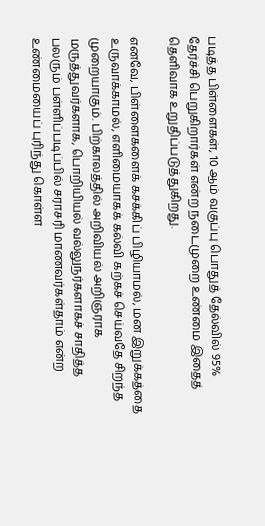படித்த பிள்ளைகள், 10 ஆம் வகுப்பு பொதுத் தேல்வில் 95% தேர்ச்சி பெறுகிறார்கள் என்ற நடைமுறை உண்மை இதைத் தெளிவாக உறுதிப்படுத்துகிறது.

எனவே, பிள்ளைகளைக் கசக்கிப் பிழியாமல், மன இறுக்கத்தை உருவாக்காமல், எளிமையாகக் கல்வி கற்கச் செய்வதே சிறந்த முறையாகும். பிற்காலத்தில் அறிவியல் அறிஞராக மருத்துவர்களாக, பொறியியல் வல்லுநர்களாகச் சாதித்த பலரும் பள்ளிப்படிப்பில் சராசரி மாணவர்கள்தாம் என்ற உண்மையைப் புரிந்து கொள்ள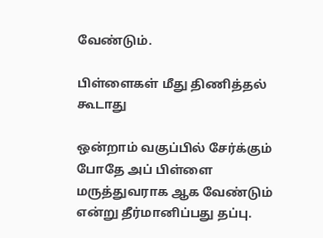வேண்டும்.

பிள்ளைகள் மீது திணித்தல் கூடாது

ஒன்றாம் வகுப்பில் சேர்க்கும் போதே அப் பிள்ளை மருத்துவராக ஆக வேண்டும் என்று தீர்மானிப்பது தப்பு.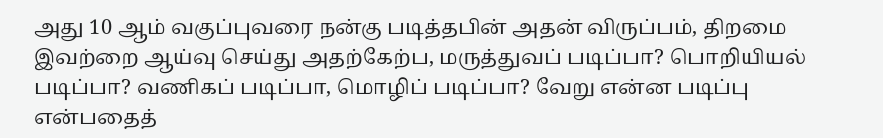அது 10 ஆம் வகுப்புவரை நன்கு படித்தபின் அதன் விருப்பம், திறமை இவற்றை ஆய்வு செய்து அதற்கேற்ப, மருத்துவப் படிப்பா? பொறியியல்  படிப்பா? வணிகப் படிப்பா, மொழிப் படிப்பா? வேறு என்ன படிப்பு என்பதைத்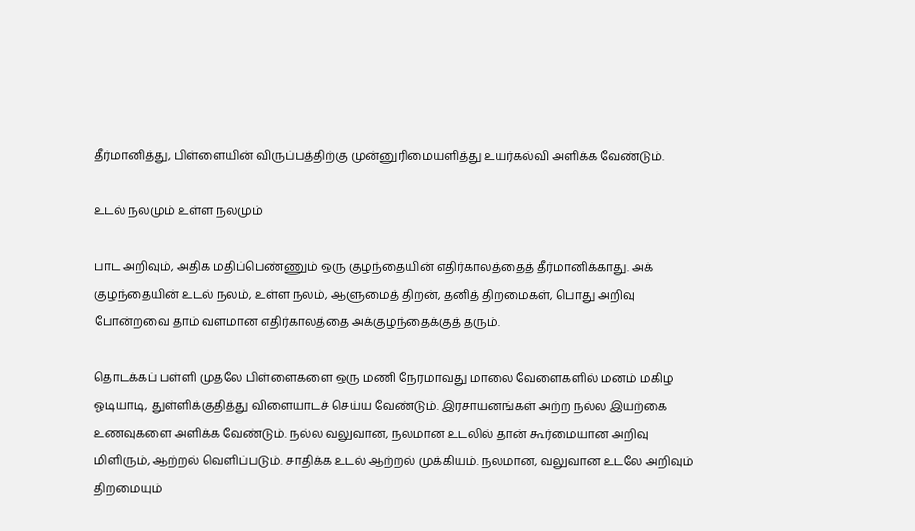தீர்மானித்து, பிள்ளையின் விருப்பத்திற்கு முன்னுரிமையளித்து உயர்கல்வி அளிக்க வேண்டும்.

உடல் நலமும் உள்ள நலமும்

பாட அறிவும், அதிக மதிப்பெண்ணும் ஒரு குழந்தையின் எதிர்காலத்தைத் தீர்மானிக்காது. அக் குழந்தையின் உடல் நலம், உள்ள நலம், ஆளுமைத் திறன், தனித் திறமைகள், பொது அறிவு போன்றவை தாம் வளமான எதிர்காலத்தை அக்குழந்தைக்குத் தரும்.

தொடக்கப் பள்ளி முதலே பிள்ளைகளை ஒரு மணி நேரமாவது மாலை வேளைகளில் மனம் மகிழ ஓடியாடி, துள்ளிக்குதித்து விளையாடச் செய்ய வேண்டும். இரசாயனங்கள் அற்ற நல்ல இயற்கை உணவுகளை அளிக்க வேண்டும். நல்ல வலுவான, நலமான உடலில் தான் கூர்மையான அறிவு மிளிரும், ஆற்றல் வெளிப்படும். சாதிக்க உடல் ஆற்றல் முக்கியம். நலமான, வலுவான உடலே அறிவும் திறமையும்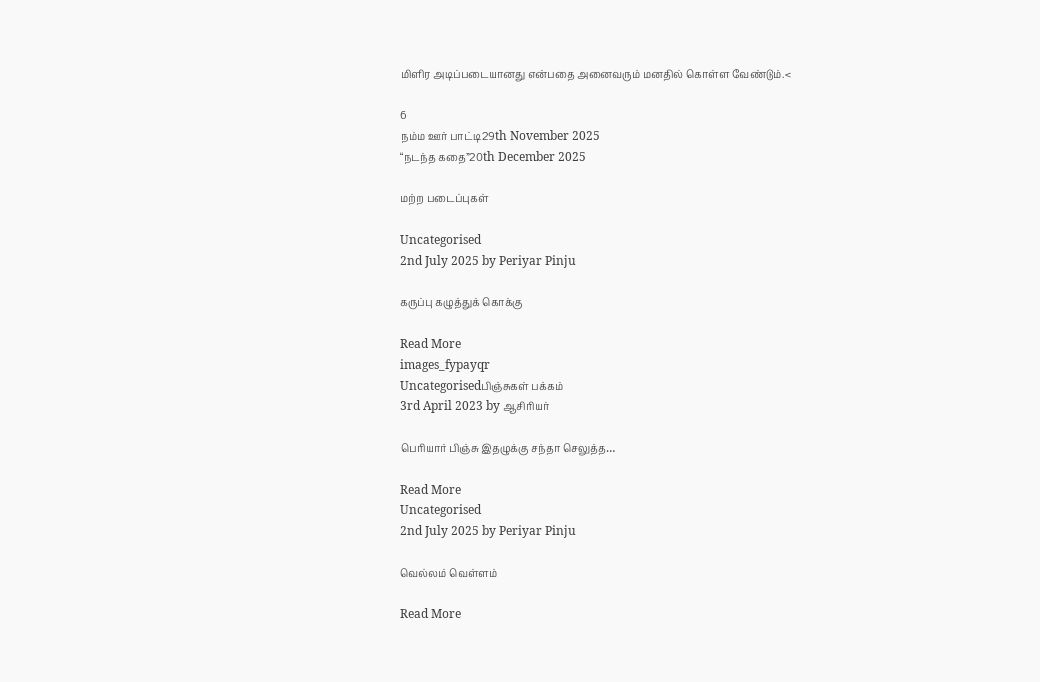மிளிர அடிப்படையானது என்பதை அனைவரும் மனதில் கொள்ள வேண்டும்.<

6
நம்ம ஊர் பாட்டி29th November 2025
“நடந்த கதை”20th December 2025

மற்ற படைப்புகள்

Uncategorised
2nd July 2025 by Periyar Pinju

கருப்பு கழுத்துக் கொக்கு

Read More
images_fypayqr
Uncategorisedபிஞ்சுகள் பக்கம்
3rd April 2023 by ஆசிரியர்

பெரியார் பிஞ்சு இதழுக்கு சந்தா செலுத்த…

Read More
Uncategorised
2nd July 2025 by Periyar Pinju

வெல்லம் வெள்ளம்

Read More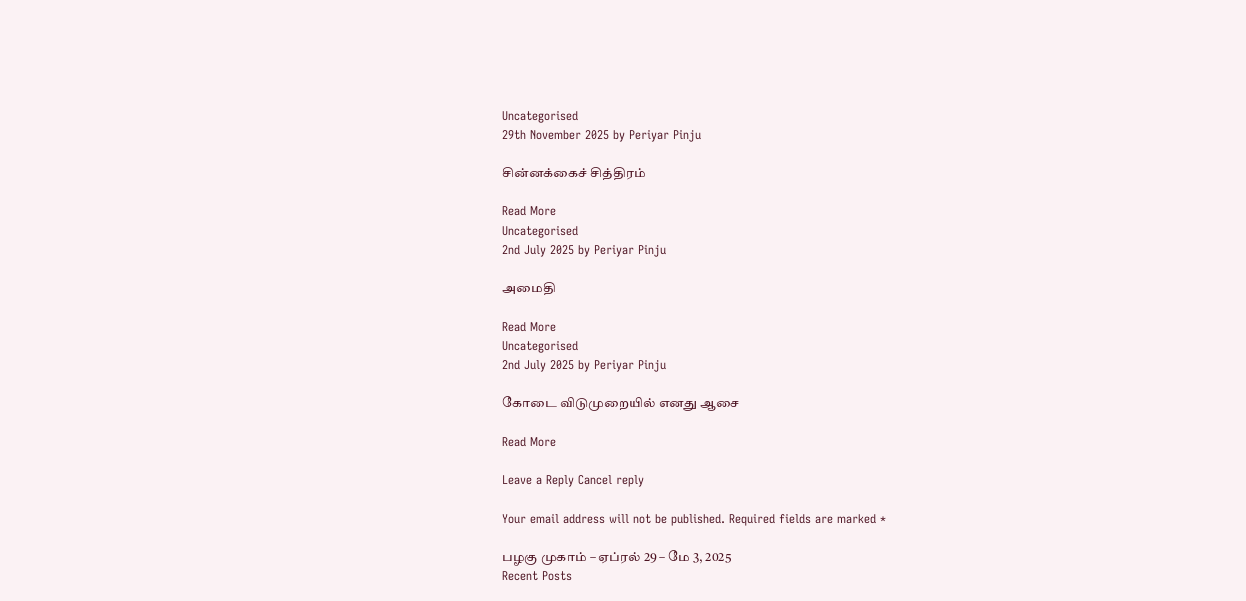Uncategorised
29th November 2025 by Periyar Pinju

சின்னக்கைச் சித்திரம்

Read More
Uncategorised
2nd July 2025 by Periyar Pinju

அமைதி

Read More
Uncategorised
2nd July 2025 by Periyar Pinju

கோடை விடுமுறையில் எனது ஆசை

Read More

Leave a Reply Cancel reply

Your email address will not be published. Required fields are marked *

பழகு முகாம் – ஏப்ரல் 29 – மே 3, 2025
Recent Posts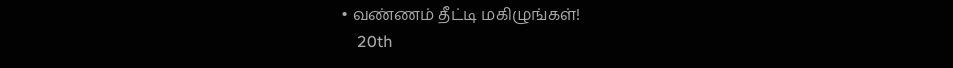• வண்ணம் தீட்டி மகிழுங்கள்!
    20th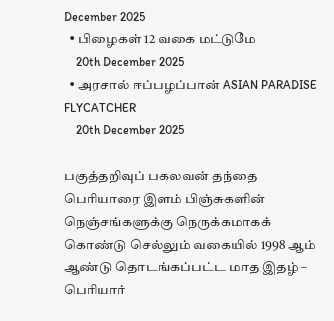December 2025
  • பிழைகள் 12 வகை மட்டுமே
    20th December 2025
  • அரசால் ஈப்பழப்பான் ASIAN PARADISE FLYCATCHER
    20th December 2025

பகுத்தறிவுப் பகலவன் தந்தை பெரியாரை இளம் பிஞ்சுகளின் நெஞ்சங்களுக்கு நெருக்கமாகக் கொண்டு செல்லும் வகையில் 1998 ஆம் ஆண்டு தொடங்கப்பட்ட மாத இதழ் – பெரியார்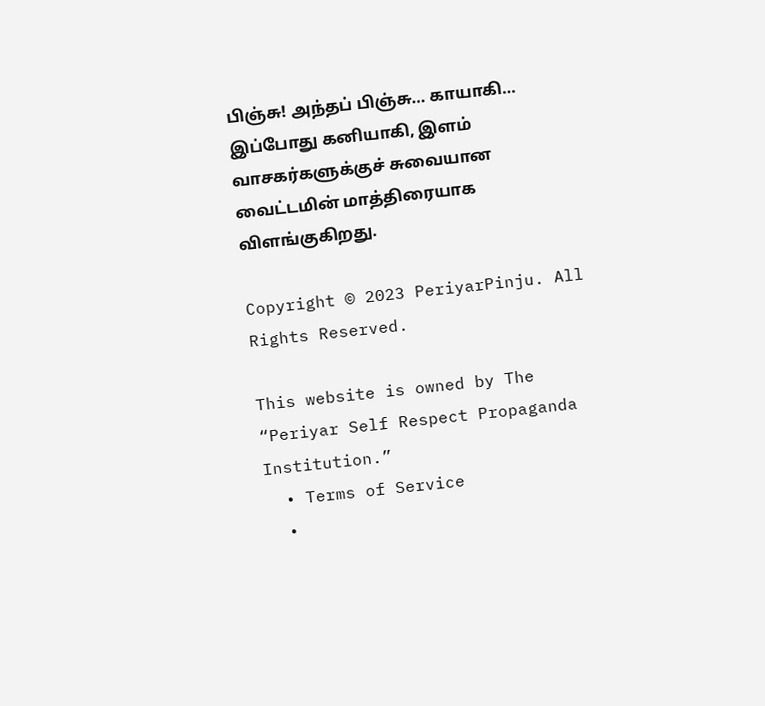பிஞ்சு! அந்தப் பிஞ்சு… காயாகி… இப்போது கனியாகி, இளம் வாசகர்களுக்குச் சுவையான வைட்டமின் மாத்திரையாக விளங்குகிறது.

Copyright © 2023 PeriyarPinju. All Rights Reserved.

This website is owned by The “Periyar Self Respect Propaganda Institution.”
  • Terms of Service
  •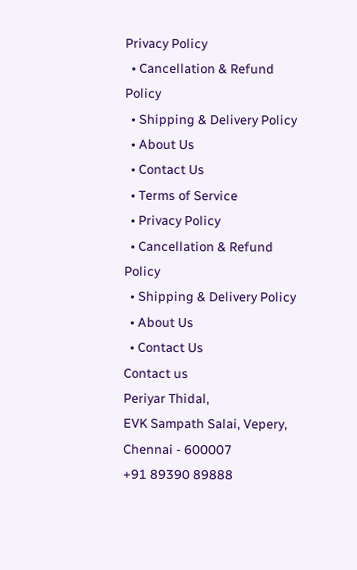Privacy Policy
  • Cancellation & Refund Policy
  • Shipping & Delivery Policy
  • About Us
  • Contact Us
  • Terms of Service
  • Privacy Policy
  • Cancellation & Refund Policy
  • Shipping & Delivery Policy
  • About Us
  • Contact Us
Contact us
Periyar Thidal,
EVK Sampath Salai, Vepery,
Chennai - 600007
+91 89390 89888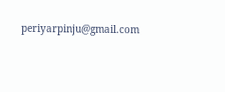periyarpinju@gmail.com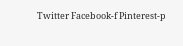Twitter Facebook-f Pinterest-p